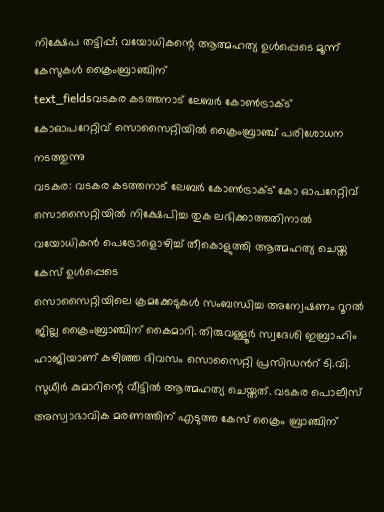നിക്ഷേപ തട്ടിപ്പ്; വയോധികന്റെ ആത്മഹത്യ ഉൾപ്പെടെ മൂന്ന് കേസുകൾ ക്രൈംബ്രാഞ്ചിന്
text_fieldsവടകര കടത്തനാട് ലേബർ കോൺട്രാക്ട് കോഓപറേറ്റിവ് സൊസൈറ്റിയിൽ ക്രൈംബ്രാഞ്ച് പരിശോധന നടത്തുന്നു
വടകര: വടകര കടത്തനാട് ലേബർ കോൺട്രാക്ട് കോ ഓപറേറ്റിവ് സൊസൈറ്റിയിൽ നിക്ഷേപിച്ച തുക ലഭിക്കാത്തതിനാൽ വയോധികൻ പെട്രോളൊഴിച്ച് തീകൊളുത്തി ആത്മഹത്യ ചെയ്ത കേസ് ഉൾപ്പെടെ
സൊസൈറ്റിയിലെ ക്രമക്കേടുകൾ സംബന്ധിച്ച അന്വേഷണം റൂറൽ ജില്ല ക്രൈംബ്രാഞ്ചിന് കൈമാറി. തിരുവള്ളൂർ സ്വദേശി ഇബ്രാഹിം ഹാജിയാണ് കഴിഞ്ഞ ദിവസം സൊസൈറ്റി പ്രസിഡൻറ് ടി.വി. സുധീർ കുമാറിന്റെ വീട്ടിൽ ആത്മഹത്യ ചെയ്തത്. വടകര പൊലീസ് അസ്വാഭാവിക മരണത്തിന് എടുത്ത കേസ് ക്രൈം ബ്രാഞ്ചിന്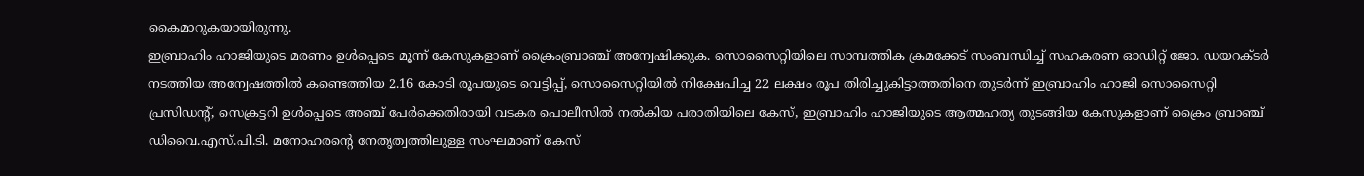കൈമാറുകയായിരുന്നു.
ഇബ്രാഹിം ഹാജിയുടെ മരണം ഉൾപ്പെടെ മൂന്ന് കേസുകളാണ് ക്രൈംബ്രാഞ്ച് അന്വേഷിക്കുക. സൊസൈറ്റിയിലെ സാമ്പത്തിക ക്രമക്കേട് സംബന്ധിച്ച് സഹകരണ ഓഡിറ്റ് ജോ. ഡയറക്ടർ നടത്തിയ അന്വേഷത്തിൽ കണ്ടെത്തിയ 2.16 കോടി രൂപയുടെ വെട്ടിപ്പ്, സൊസൈറ്റിയിൽ നിക്ഷേപിച്ച 22 ലക്ഷം രൂപ തിരിച്ചുകിട്ടാത്തതിനെ തുടർന്ന് ഇബ്രാഹിം ഹാജി സൊസൈറ്റി പ്രസിഡന്റ്, സെക്രട്ടറി ഉൾപ്പെടെ അഞ്ച് പേർക്കെതിരായി വടകര പൊലീസിൽ നൽകിയ പരാതിയിലെ കേസ്, ഇബ്രാഹിം ഹാജിയുടെ ആത്മഹത്യ തുടങ്ങിയ കേസുകളാണ് ക്രൈം ബ്രാഞ്ച് ഡിവൈ.എസ്.പി.ടി. മനോഹരന്റെ നേതൃത്വത്തിലുള്ള സംഘമാണ് കേസ്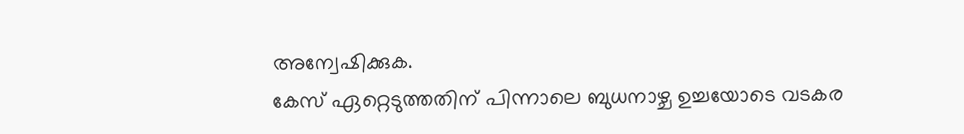അന്വേഷിക്കുക.
കേസ് ഏറ്റെടുത്തതിന് പിന്നാലെ ബുധനാഴ്ച ഉച്ചയോടെ വടകര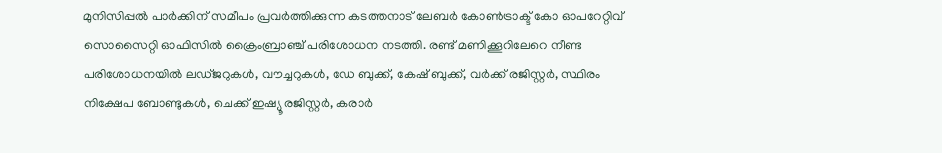മുനിസിപ്പൽ പാർക്കിന് സമീപം പ്രവർത്തിക്കുന്ന കടത്തനാട് ലേബർ കോൺട്രാക്ട് കോ ഓപറേറ്റിവ് സൊസൈറ്റി ഓഫിസിൽ ക്രൈംബ്രാഞ്ച് പരിശോധന നടത്തി. രണ്ട് മണിക്കൂറിലേറെ നീണ്ട പരിശോധനയിൽ ലഡ്ജറുകൾ, വൗച്ചറുകൾ, ഡേ ബുക്ക്, കേഷ് ബുക്ക്, വർക്ക് രജിസ്റ്റർ, സ്ഥിരം നിക്ഷേപ ബോണ്ടുകൾ, ചെക്ക് ഇഷ്യൂ രജിസ്റ്റർ, കരാർ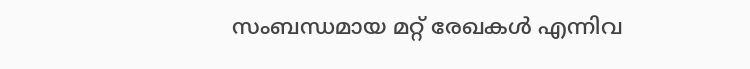സംബന്ധമായ മറ്റ് രേഖകൾ എന്നിവ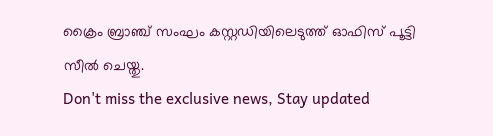ക്രൈം ബ്രാഞ്ച് സംഘം കസ്റ്റഡിയിലെടുത്ത് ഓഫിസ് പൂട്ടി സീൽ ചെയ്തു.
Don't miss the exclusive news, Stay updated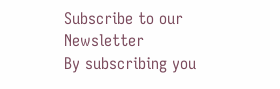Subscribe to our Newsletter
By subscribing you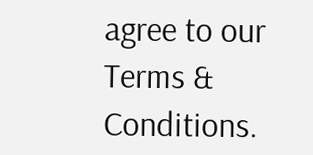agree to our Terms & Conditions.